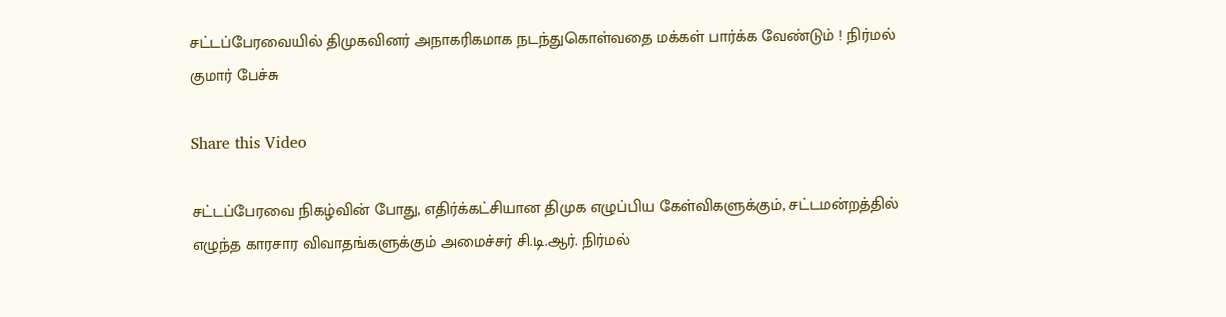சட்டப்பேரவையில் திமுகவினர் அநாகரிகமாக நடந்துகொள்வதை மக்கள் பார்க்க வேண்டும் ! நிர்மல் குமார் பேச்சு

Share this Video

சட்டப்பேரவை நிகழ்வின் போது, எதிர்க்கட்சியான திமுக எழுப்பிய கேள்விகளுக்கும், சட்டமன்றத்தில் எழுந்த காரசார விவாதங்களுக்கும் அமைச்சர் சி.டி.ஆர். நிர்மல்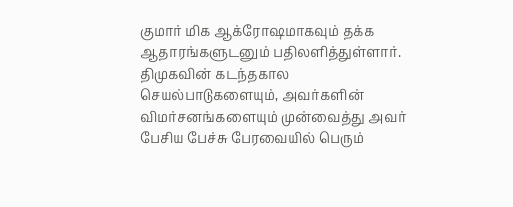குமார் மிக ஆக்ரோஷமாகவும் தக்க ஆதாரங்களுடனும் பதிலளித்துள்ளார். திமுகவின் கடந்தகால செயல்பாடுகளையும், அவர்களின் விமர்சனங்களையும் முன்வைத்து அவர் பேசிய பேச்சு பேரவையில் பெரும்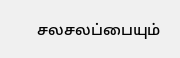சலசலப்பையும்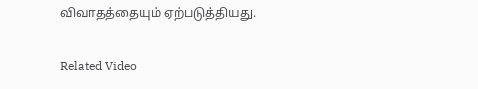விவாதத்தையும் ஏற்படுத்தியது.

Related Video